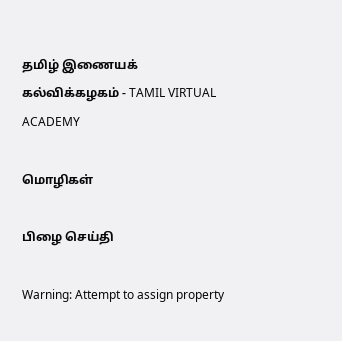தமிழ் இணையக் கல்விக்கழகம் - TAMIL VIRTUAL ACADEMY

மொழிகள்

பிழை செய்தி

Warning: Attempt to assign property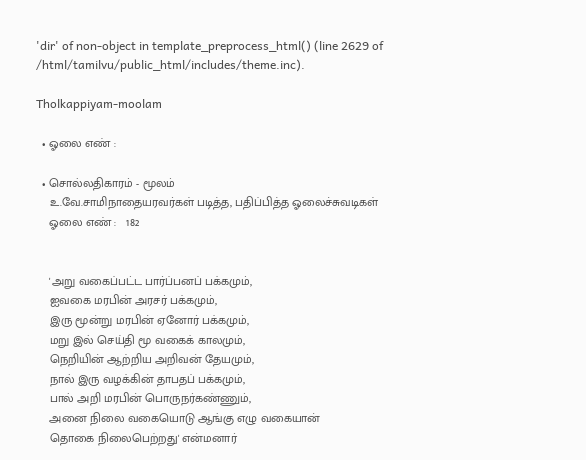'dir' of non-object in template_preprocess_html() (line 2629 of /html/tamilvu/public_html/includes/theme.inc).

Tholkappiyam-moolam

  • ஓலை எண் :

  • சொல்லதிகாரம் - மூலம்
    உ.வே.சாமிநாதையரவர்கள் படித்த, பதிப்பித்த ஓலைச்சுவடிகள்
    ஓலை எண் :   182


    'அறு வகைப்பட்ட பார்ப்பனப் பக்கமும்,
    ஐவகை மரபின் அரசர் பக்கமும்,
    இரு மூன்று மரபின் ஏனோர் பக்கமும்,
    மறு இல் செய்தி மூ வகைக் காலமும்,
    நெறியின் ஆற்றிய அறிவன் தேயமும்,
    நால் இரு வழக்கின் தாபதப் பக்கமும்,
    பால் அறி மரபின் பொருநர்கண்ணும்,
    அனை நிலை வகையொடு ஆங்கு எழு வகையான்
    தொகை நிலைபெற்றது' என்மனார்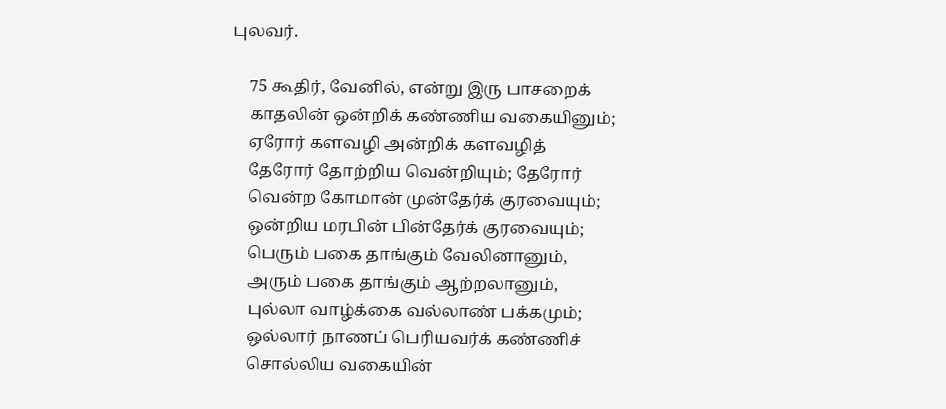புலவர்.

    75 கூதிர், வேனில், என்று இரு பாசறைக்
    காதலின் ஒன்றிக் கண்ணிய வகையினும்;
    ஏரோர் களவழி அன்றிக் களவழித்
    தேரோர் தோற்றிய வென்றியும்; தேரோர்
    வென்ற கோமான் முன்தேர்க் குரவையும்;
    ஒன்றிய மரபின் பின்தேர்க் குரவையும்;
    பெரும் பகை தாங்கும் வேலினானும்,
    அரும் பகை தாங்கும் ஆற்றலானும்,
    புல்லா வாழ்க்கை வல்லாண் பக்கமும்;
    ஒல்லார் நாணப் பெரியவர்க் கண்ணிச்
    சொல்லிய வகையின்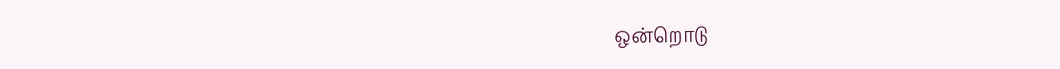ஒன்றொடு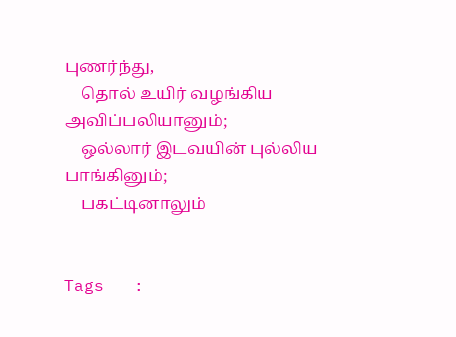புணர்ந்து,
    தொல் உயிர் வழங்கிய அவிப்பலியானும்;
    ஒல்லார் இடவயின் புல்லிய பாங்கினும்;
    பகட்டினாலும்


Tags   :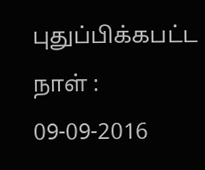புதுப்பிக்கபட்ட நாள் : 09-09-2016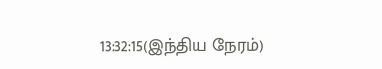13:32:15(இந்திய நேரம்)